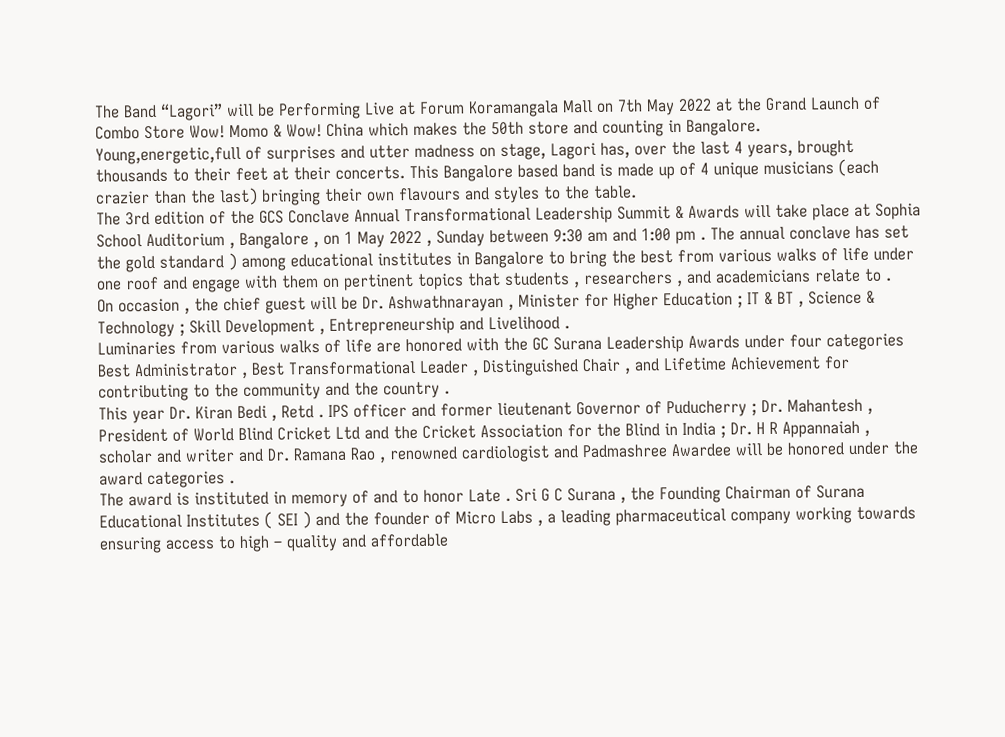The Band “Lagori” will be Performing Live at Forum Koramangala Mall on 7th May 2022 at the Grand Launch of Combo Store Wow! Momo & Wow! China which makes the 50th store and counting in Bangalore.
Young,energetic,full of surprises and utter madness on stage, Lagori has, over the last 4 years, brought thousands to their feet at their concerts. This Bangalore based band is made up of 4 unique musicians (each crazier than the last) bringing their own flavours and styles to the table.
The 3rd edition of the GCS Conclave Annual Transformational Leadership Summit & Awards will take place at Sophia School Auditorium , Bangalore , on 1 May 2022 , Sunday between 9:30 am and 1:00 pm . The annual conclave has set the gold standard ) among educational institutes in Bangalore to bring the best from various walks of life under one roof and engage with them on pertinent topics that students , researchers , and academicians relate to .
On occasion , the chief guest will be Dr. Ashwathnarayan , Minister for Higher Education ; IT & BT , Science & Technology ; Skill Development , Entrepreneurship and Livelihood .
Luminaries from various walks of life are honored with the GC Surana Leadership Awards under four categories Best Administrator , Best Transformational Leader , Distinguished Chair , and Lifetime Achievement for contributing to the community and the country .
This year Dr. Kiran Bedi , Retd . IPS officer and former lieutenant Governor of Puducherry ; Dr. Mahantesh , President of World Blind Cricket Ltd and the Cricket Association for the Blind in India ; Dr. H R Appannaiah , scholar and writer and Dr. Ramana Rao , renowned cardiologist and Padmashree Awardee will be honored under the award categories .
The award is instituted in memory of and to honor Late . Sri G C Surana , the Founding Chairman of Surana Educational Institutes ( SEI ) and the founder of Micro Labs , a leading pharmaceutical company working towards ensuring access to high – quality and affordable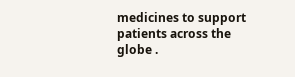medicines to support patients across the globe .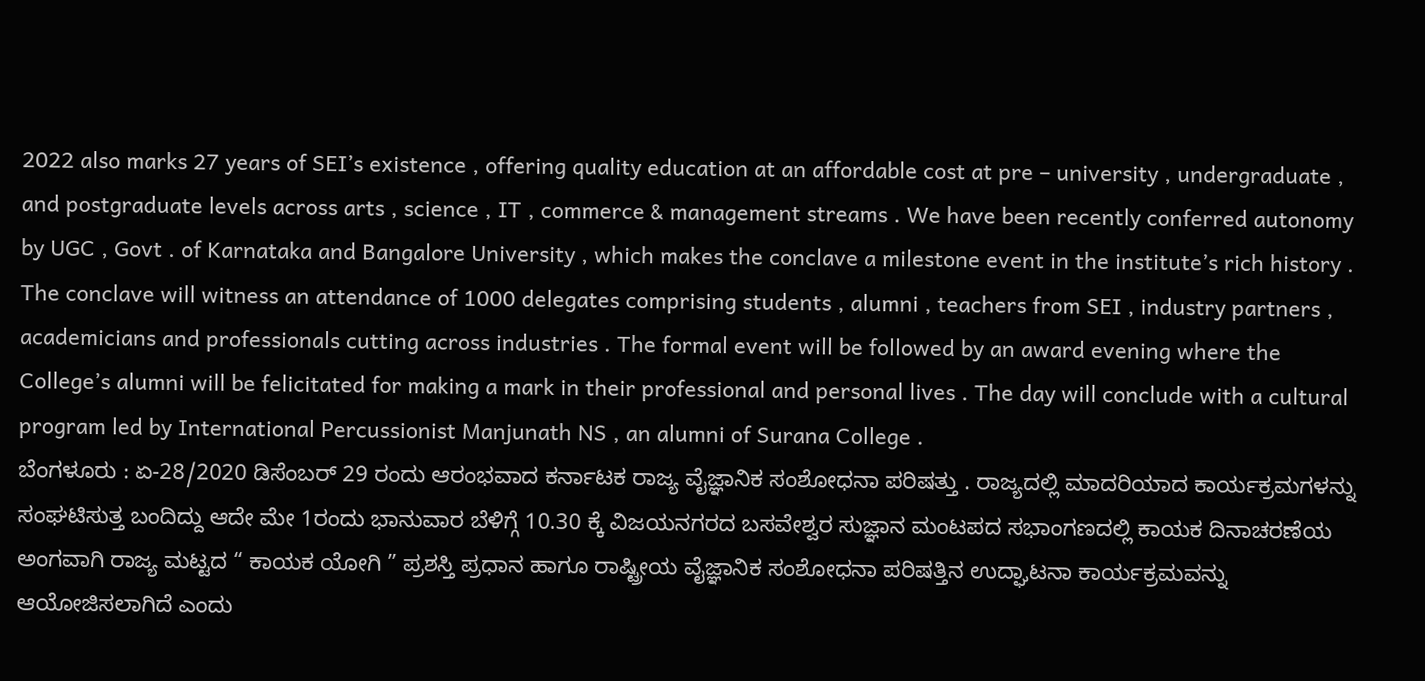2022 also marks 27 years of SEI’s existence , offering quality education at an affordable cost at pre – university , undergraduate , and postgraduate levels across arts , science , IT , commerce & management streams . We have been recently conferred autonomy by UGC , Govt . of Karnataka and Bangalore University , which makes the conclave a milestone event in the institute’s rich history .
The conclave will witness an attendance of 1000 delegates comprising students , alumni , teachers from SEI , industry partners , academicians and professionals cutting across industries . The formal event will be followed by an award evening where the College’s alumni will be felicitated for making a mark in their professional and personal lives . The day will conclude with a cultural program led by International Percussionist Manjunath NS , an alumni of Surana College .
ಬೆಂಗಳೂರು : ಏ-28/2020 ಡಿಸೆಂಬರ್ 29 ರಂದು ಆರಂಭವಾದ ಕರ್ನಾಟಕ ರಾಜ್ಯ ವೈಜ್ಞಾನಿಕ ಸಂಶೋಧನಾ ಪರಿಷತ್ತು . ರಾಜ್ಯದಲ್ಲಿ ಮಾದರಿಯಾದ ಕಾರ್ಯಕ್ರಮಗಳನ್ನು ಸಂಘಟಿಸುತ್ತ ಬಂದಿದ್ದು ಆದೇ ಮೇ 1ರಂದು ಭಾನುವಾರ ಬೆಳಿಗ್ಗೆ 10.30 ಕ್ಕೆ ವಿಜಯನಗರದ ಬಸವೇಶ್ವರ ಸುಜ್ಞಾನ ಮಂಟಪದ ಸಭಾಂಗಣದಲ್ಲಿ ಕಾಯಕ ದಿನಾಚರಣೆಯ ಅಂಗವಾಗಿ ರಾಜ್ಯ ಮಟ್ಟದ “ ಕಾಯಕ ಯೋಗಿ ” ಪ್ರಶಸ್ತಿ ಪ್ರಧಾನ ಹಾಗೂ ರಾಷ್ಟ್ರೀಯ ವೈಜ್ಞಾನಿಕ ಸಂಶೋಧನಾ ಪರಿಷತ್ತಿನ ಉದ್ಘಾಟನಾ ಕಾರ್ಯಕ್ರಮವನ್ನು ಆಯೋಜಿಸಲಾಗಿದೆ ಎಂದು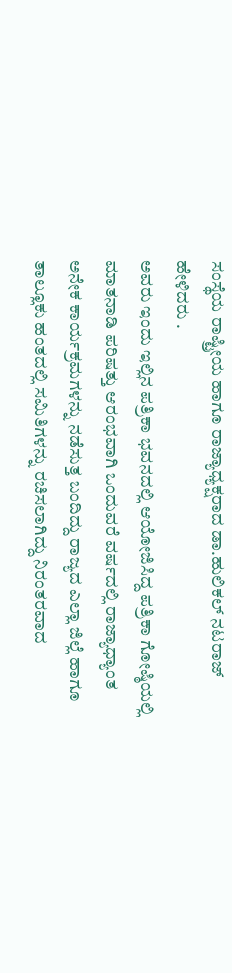ಸಂಸ್ಥೆಯ ರಾಷ್ಟ್ರೀಯ ಹಾಗೂ ರಾಜ್ಯಾಧ್ಯಕ್ಷರಾದ ಡಾ.ಹುಲಿಕಲ್ ನಟರಾಜ್ ಹೇಳಿದರು .
ಅವರು ಇಂದು ಇಲ್ಲಿನ ಪತ್ರಿಕಾ ಭವನದಲ್ಲಿ ಆಯೋಜಿಸಿದ್ದ ಪತ್ರಿಕಾ ಗೋಷ್ಠಿಯಲ್ಲಿ ಮಾತನಾಡಿ ಪರಿಷತ್ತು ಆರಂಭವಾಗಿ ಒಂದುವರೆ ವರ್ಷದಲ್ಲಿ ರಾಜ್ಯಾಧ್ಯಾಂತ ಅನೇಕ ಕಾರ್ಯಕ್ರಮಗಳನ್ನು ನಡೆಸುತ್ತ ಬಂದಿದ್ದು ರಾಜ್ಯದ ಎಲ್ಲಾ ಜಿಲ್ಲೆ ಹಾಗೂ ತಾಲ್ಲೂಕು ಹಂತದಲ್ಲಿ ಸಮಿತಿಗಳನ್ನು ರಚಿಸಲಾಗಿದ್ದು ನಿರಂತರವಾದ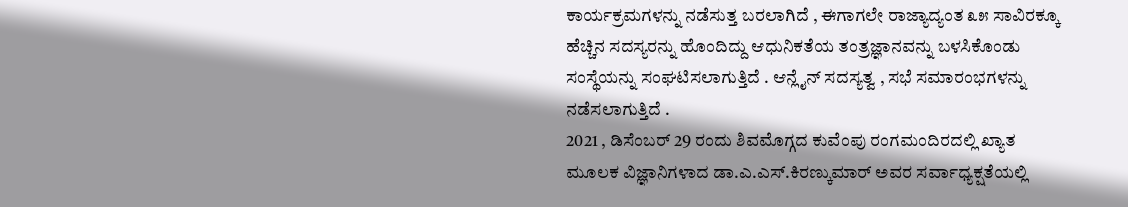ಕಾರ್ಯಕ್ರಮಗಳನ್ನು ನಡೆಸುತ್ತ ಬರಲಾಗಿದೆ , ಈಗಾಗಲೇ ರಾಜ್ಯಾದ್ಯಂತ ೩೫ ಸಾವಿರಕ್ಕೂ ಹೆಚ್ಚಿನ ಸದಸ್ಯರನ್ನು ಹೊಂದಿದ್ದು ಆಧುನಿಕತೆಯ ತಂತ್ರಜ್ಞಾನವನ್ನು ಬಳಸಿಕೊಂಡು ಸಂಸ್ಥೆಯನ್ನು ಸಂಘಟಿಸಲಾಗುತ್ತಿದೆ . ಆನ್ಲೈನ್ ಸದಸ್ಯತ್ವ , ಸಭೆ ಸಮಾರಂಭಗಳನ್ನು ನಡೆಸಲಾಗುತ್ತಿದೆ .
2021 , ಡಿಸೆಂಬರ್ 29 ರಂದು ಶಿವಮೊಗ್ಗದ ಕುವೆಂಪು ರಂಗಮಂದಿರದಲ್ಲಿ ಖ್ಯಾತ ಮೂಲಕ ವಿಜ್ಞಾನಿಗಳಾದ ಡಾ.ಎ.ಎಸ್.ಕಿರಣ್ಕುಮಾರ್ ಅವರ ಸರ್ವಾಧ್ಯಕ್ಷತೆಯಲ್ಲಿ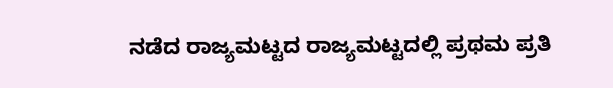ನಡೆದ ರಾಜ್ಯಮಟ್ಟದ ರಾಜ್ಯಮಟ್ಟದಲ್ಲಿ ಪ್ರಥಮ ಪ್ರತಿ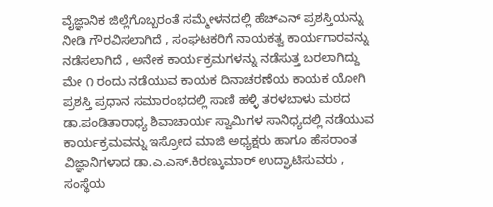ವೈಜ್ಞಾನಿಕ ಜಿಲ್ಲೆಗೊಬ್ಬರಂತೆ ಸಮ್ಮೇಳನದಲ್ಲಿ ಹೆಚ್ಎನ್ ಪ್ರಶಸ್ತಿಯನ್ನು ನೀಡಿ ಗೌರವಿಸಲಾಗಿದೆ , ಸಂಘಟಕರಿಗೆ ನಾಯಕತ್ವ ಕಾರ್ಯಗಾರವನ್ನು ನಡೆಸಲಾಗಿದೆ , ಅನೇಕ ಕಾರ್ಯಕ್ರಮಗಳನ್ನು ನಡೆಸುತ್ತ ಬರಲಾಗಿದ್ದು ಮೇ ೧ ರಂದು ನಡೆಯುವ ಕಾಯಕ ದಿನಾಚರಣೆಯ ಕಾಯಕ ಯೋಗಿ ಪ್ರಶಸ್ತಿ ಪ್ರಧಾನ ಸಮಾರಂಭದಲ್ಲಿ ಸಾಣಿ ಹಳ್ಳಿ ತರಳಬಾಳು ಮಠದ ಡಾ.ಪಂಡಿತಾರಾಧ್ಯ ಶಿವಾಚಾರ್ಯ ಸ್ವಾಮಿಗಳ ಸಾನಿಧ್ಯದಲ್ಲಿ ನಡೆಯುವ ಕಾರ್ಯಕ್ರಮವನ್ನು ಇಸ್ರೋದ ಮಾಜಿ ಅಧ್ಯಕ್ಷರು ಹಾಗೂ ಹೆಸರಾಂತ ವಿಜ್ಞಾನಿಗಳಾದ ಡಾ.ಎ.ಎಸ್.ಕಿರಣ್ಕುಮಾರ್ ಉದ್ಘಾಟಿಸುವರು ,
ಸಂಸ್ಥೆಯ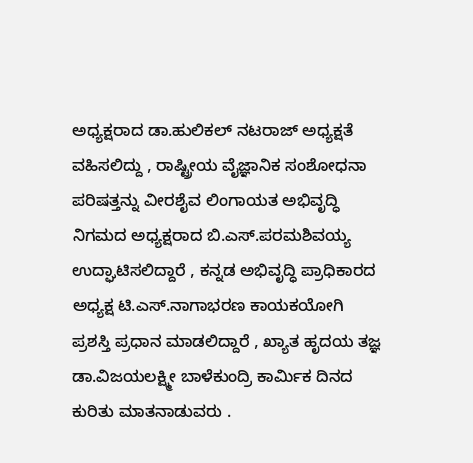ಅಧ್ಯಕ್ಷರಾದ ಡಾ.ಹುಲಿಕಲ್ ನಟರಾಜ್ ಅಧ್ಯಕ್ಷತೆ ವಹಿಸಲಿದ್ದು , ರಾಷ್ಟ್ರೀಯ ವೈಜ್ಞಾನಿಕ ಸಂಶೋಧನಾ ಪರಿಷತ್ತನ್ನು ವೀರಶೈವ ಲಿಂಗಾಯತ ಅಭಿವೃದ್ಧಿ ನಿಗಮದ ಅಧ್ಯಕ್ಷರಾದ ಬಿ.ಎಸ್.ಪರಮಶಿವಯ್ಯ ಉದ್ಘಾಟಿಸಲಿದ್ದಾರೆ , ಕನ್ನಡ ಅಭಿವೃದ್ಧಿ ಪ್ರಾಧಿಕಾರದ ಅಧ್ಯಕ್ಷ ಟಿ.ಎಸ್.ನಾಗಾಭರಣ ಕಾಯಕಯೋಗಿ ಪ್ರಶಸ್ತಿ ಪ್ರಧಾನ ಮಾಡಲಿದ್ದಾರೆ , ಖ್ಯಾತ ಹೃದಯ ತಜ್ಞ ಡಾ.ವಿಜಯಲಕ್ಷ್ಮೀ ಬಾಳೆಕುಂದ್ರಿ ಕಾರ್ಮಿಕ ದಿನದ ಕುರಿತು ಮಾತನಾಡುವರು .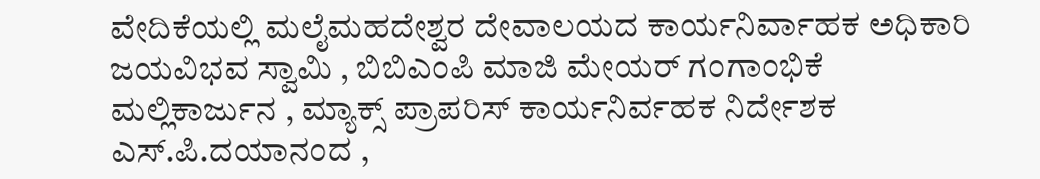ವೇದಿಕೆಯಲ್ಲಿ ಮಲೈಮಹದೇಶ್ವರ ದೇವಾಲಯದ ಕಾರ್ಯನಿರ್ವಾಹಕ ಅಧಿಕಾರಿ ಜಯವಿಭವ ಸ್ವಾಮಿ , ಬಿಬಿಎಂಪಿ ಮಾಜಿ ಮೇಯರ್ ಗಂಗಾಂಭಿಕೆ ಮಲ್ಲಿಕಾರ್ಜುನ , ಮ್ಯಾಕ್ಸ್ ಪ್ರಾಪರಿಸ್ ಕಾರ್ಯನಿರ್ವಹಕ ನಿರ್ದೇಶಕ ಎಸ್.ಪಿ.ದಯಾನಂದ ,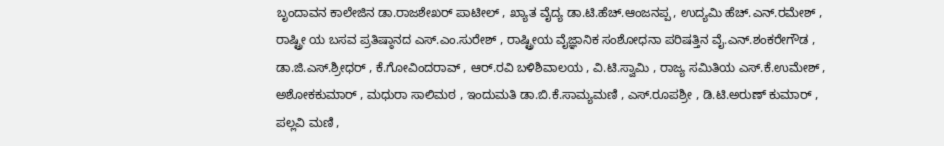ಬೃಂದಾವನ ಕಾಲೇಜಿನ ಡಾ.ರಾಜಶೇಖರ್ ಪಾಟೀಲ್ , ಖ್ಯಾತ ವೈದ್ಯ ಡಾ.ಟಿ.ಹೆಚ್.ಆಂಜನಪ್ಪ , ಉದ್ಯಮಿ ಹೆಚ್.ಎನ್.ರಮೇಶ್ , ರಾಷ್ಟ್ರೀ ಯ ಬಸವ ಪ್ರತಿಷ್ಠಾನದ ಎಸ್.ಎಂ.ಸುರೇಶ್ , ರಾಷ್ಟ್ರೀಯ ವೈಜ್ಞಾನಿಕ ಸಂಶೋಧನಾ ಪರಿಷತ್ತಿನ ವೈ.ಎನ್.ಶಂಕರೇಗೌಡ , ಡಾ.ಜಿ.ಎಸ್.ಶ್ರೀಧರ್ , ಕೆ.ಗೋವಿಂದರಾವ್ , ಆರ್.ರವಿ ಬಳಿಶಿವಾಲಯ , ವಿ.ಟಿ.ಸ್ವಾಮಿ , ರಾಜ್ಯ ಸಮಿತಿಯ ಎಸ್.ಕೆ.ಉಮೇಶ್ , ಅಶೋಕಕುಮಾರ್ , ಮಧುರಾ ಸಾಲಿಮಠ , ಇಂದುಮತಿ ಡಾ.ಬಿ.ಕೆ.ಸಾಮ್ಯಮಣಿ , ಎಸ್.ರೂಪಶ್ರೀ , ಡಿ.ಟಿ.ಅರುಣ್ ಕುಮಾರ್ , ಪಲ್ಲವಿ ಮಣಿ ,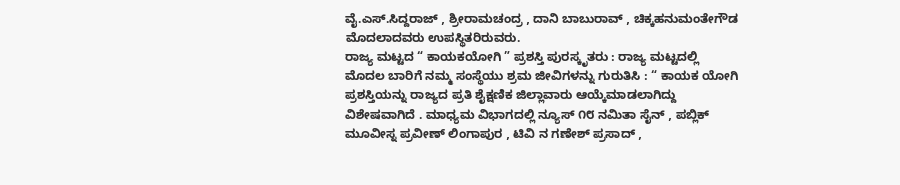ವೈ.ಎಸ್.ಸಿದ್ದರಾಜ್ , ಶ್ರೀರಾಮಚಂದ್ರ , ದಾನಿ ಬಾಬುರಾವ್ , ಚಿಕ್ಕಹನುಮಂತೇಗೌಡ ಮೊದಲಾದವರು ಉಪಸ್ಥಿತರಿರುವರು.
ರಾಜ್ಯ ಮಟ್ಟದ “ ಕಾಯಕಯೋಗಿ ” ಪ್ರಶಸ್ತಿ ಪುರಸ್ಕೃತರು : ರಾಜ್ಯ ಮಟ್ಟದಲ್ಲಿ ಮೊದಲ ಬಾರಿಗೆ ನಮ್ಮ ಸಂಸ್ಥೆಯು ಶ್ರಮ ಜೀವಿಗಳನ್ನು ಗುರುತಿಸಿ : “ ಕಾಯಕ ಯೋಗಿ ಪ್ರಶಸ್ತಿಯನ್ನು ರಾಜ್ಯದ ಪ್ರತಿ ಶೈಕ್ಷಣಿಕ ಜಿಲ್ಲಾವಾರು ಆಯ್ಕೆಮಾಡಲಾಗಿದ್ದು ವಿಶೇಷವಾಗಿದೆ . ಮಾಧ್ಯಮ ವಿಭಾಗದಲ್ಲಿ ನ್ಯೂಸ್ ೧೮ ನಮಿತಾ ಸೈನ್ , ಪಬ್ಲಿಕ್ ಮೂವೀಸ್ನ ಪ್ರವೀಣ್ ಲಿಂಗಾಪುರ , ಟಿವಿ ನ ಗಣೇಶ್ ಪ್ರಸಾದ್ ,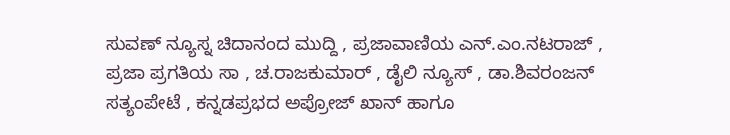ಸುವಣ್ ನ್ಯೂಸ್ನ ಚಿದಾನಂದ ಮುದ್ದಿ , ಪ್ರಜಾವಾಣಿಯ ಎನ್.ಎಂ.ನಟರಾಜ್ , ಪ್ರಜಾ ಪ್ರಗತಿಯ ಸಾ , ಚ.ರಾಜಕುಮಾರ್ , ಡೈಲಿ ನ್ಯೂಸ್ , ಡಾ.ಶಿವರಂಜನ್ ಸತ್ಯಂಪೇಟೆ , ಕನ್ನಡಪ್ರಭದ ಅಪ್ರೋಜ್ ಖಾನ್ ಹಾಗೂ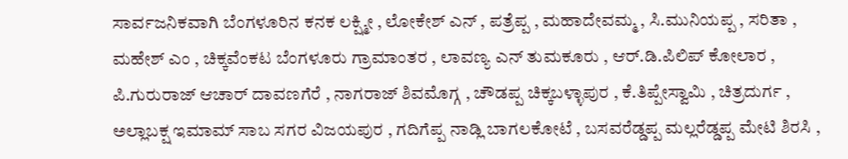ಸಾರ್ವಜನಿಕವಾಗಿ ಬೆಂಗಳೂರಿನ ಕನಕ ಲಕ್ಷ್ಮೀ , ಲೋಕೇಶ್ ಎನ್ , ಪತ್ರೆಪ್ಪ , ಮಹಾದೇವಮ್ಮ , ಸಿ.ಮುನಿಯಪ್ಪ , ಸರಿತಾ , ಮಹೇಶ್ ಎಂ , ಚಿಕ್ಕವೆಂಕಟ ಬೆಂಗಳೂರು ಗ್ರಾಮಾಂತರ , ಲಾವಣ್ಯ ಎನ್ ತುಮಕೂರು , ಆರ್.ಡಿ.ಪಿಲಿಪ್ ಕೋಲಾರ , ಪಿ.ಗುರುರಾಜ್ ಆಚಾರ್ ದಾವಣಗೆರೆ , ನಾಗರಾಜ್ ಶಿವಮೊಗ್ಗ , ಚೌಡಪ್ಪ ಚಿಕ್ಕಬಳ್ಳಾಪುರ , ಕೆ.ತಿಪ್ಪೇಸ್ವಾಮಿ , ಚಿತ್ರದುರ್ಗ , ಅಲ್ಲಾಬಕ್ಷ ಇಮಾಮ್ ಸಾಬ ಸಗರ ವಿಜಯಪುರ , ಗದಿಗೆಪ್ಪ ನಾಡ್ಲಿ ಬಾಗಲಕೋಟೆ , ಬಸವರೆಡ್ಡಪ್ಪ ಮಲ್ಲರೆಡ್ಡಪ್ಪ ಮೇಟಿ ಶಿರಸಿ ,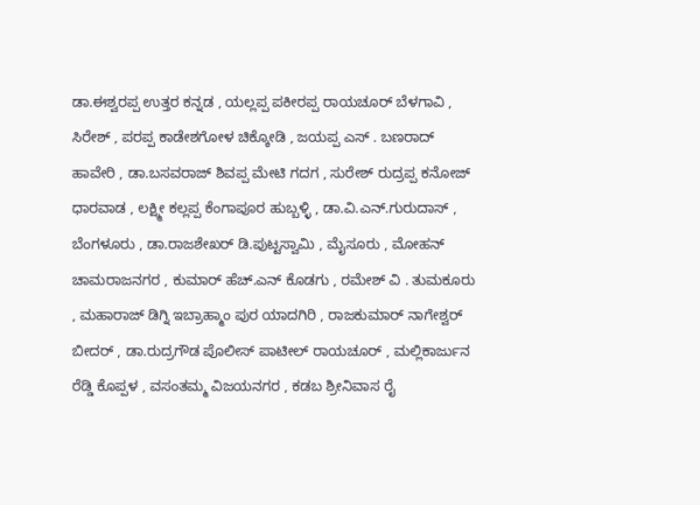ಡಾ.ಈಶ್ವರಪ್ಪ ಉತ್ತರ ಕನ್ನಡ , ಯಲ್ಲಪ್ಪ ಪಕೀರಪ್ಪ ರಾಯಚೂರ್ ಬೆಳಗಾವಿ , ಸಿರೇಶ್ , ಪರಪ್ಪ ಕಾಡೇಶಗೋಳ ಚಿಕ್ಕೋಡಿ , ಜಯಪ್ಪ ಎಸ್ . ಬಣರಾದ್ ಹಾವೇರಿ , ಡಾ.ಬಸವರಾಜ್ ಶಿವಪ್ಪ ಮೇಟಿ ಗದಗ , ಸುರೇಶ್ ರುದ್ರಪ್ಪ ಕನೋಜ್ ಧಾರವಾಡ , ಲಕ್ಷ್ಮೀ ಕಲ್ಲಪ್ಪ ಕೆಂಗಾಪೂರ ಹುಬ್ಬಳ್ಳಿ , ಡಾ.ವಿ.ಎನ್.ಗುರುದಾಸ್ , ಬೆಂಗಳೂರು , ಡಾ.ರಾಜಶೇಖರ್ ಡಿ.ಪುಟ್ಟಸ್ವಾಮಿ , ಮೈಸೂರು , ಮೋಹನ್ ಚಾಮರಾಜನಗರ , ಕುಮಾರ್ ಹೆಚ್.ಎನ್ ಕೊಡಗು , ರಮೇಶ್ ವಿ . ತುಮಕೂರು , ಮಹಾರಾಜ್ ಡಿಗ್ನಿ ಇಬ್ರಾಹ್ಮಾಂ ಪುರ ಯಾದಗಿರಿ , ರಾಜಕುಮಾರ್ ನಾಗೇಶ್ವರ್ ಬೀದರ್ , ಡಾ.ರುದ್ರಗೌಡ ಪೊಲೀಸ್ ಪಾಟೀಲ್ ರಾಯಚೂರ್ , ಮಲ್ಲಿಕಾರ್ಜುನ ರೆಡ್ಡಿ ಕೊಪ್ಪಳ , ವಸಂತಮ್ಮ ವಿಜಯನಗರ , ಕಡಬ ಶ್ರೀನಿವಾಸ ರೈ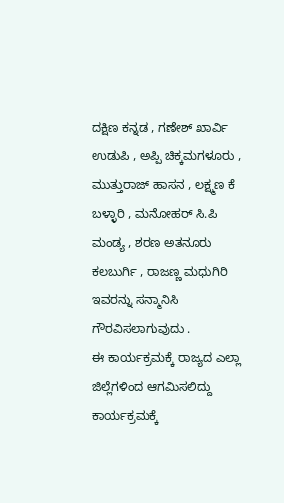ದಕ್ಷಿಣ ಕನ್ನಡ , ಗಣೇಶ್ ಖಾರ್ವಿ ಉಡುಪಿ , ಅಪ್ಪಿ ಚಿಕ್ಕಮಗಳೂರು , ಮುತ್ತುರಾಜ್ ಹಾಸನ , ಲಕ್ಷ್ಮಣ ಕೆ ಬಳ್ಳಾರಿ , ಮನೋಹರ್ ಸಿ.ಪಿ ಮಂಡ್ಯ , ಶರಣ ಅತನೂರು ಕಲಬುರ್ಗಿ , ರಾಜಣ್ಣ ಮಧುಗಿರಿ ಇವರನ್ನು ಸನ್ಮಾನಿಸಿ ಗೌರವಿಸಲಾಗುವುದು .
ಈ ಕಾರ್ಯಕ್ರಮಕ್ಕೆ ರಾಜ್ಯದ ಎಲ್ಲಾ ಜಿಲ್ಲೆಗಳಿಂದ ಆಗಮಿಸಲಿದ್ದು ಕಾರ್ಯಕ್ರಮಕ್ಕೆ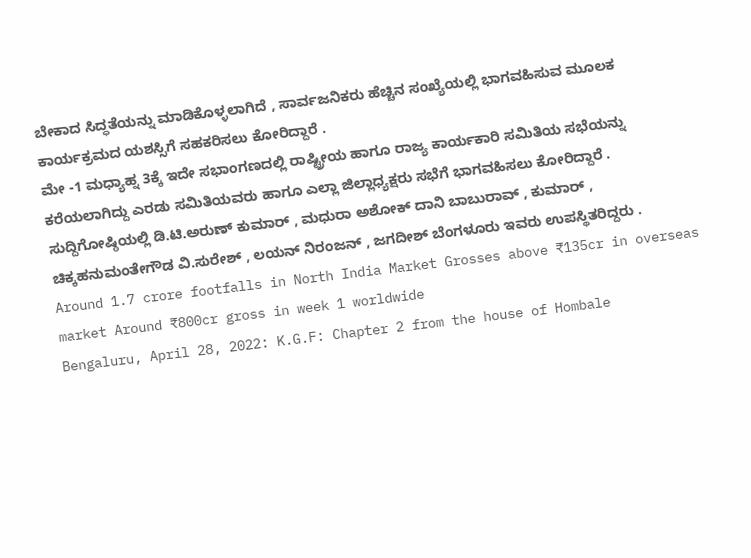ಬೇಕಾದ ಸಿದ್ಧತೆಯನ್ನು ಮಾಡಿಕೊಳ್ಳಲಾಗಿದೆ , ಸಾರ್ವಜನಿಕರು ಹೆಚ್ಚಿನ ಸಂಖ್ಯೆಯಲ್ಲಿ ಭಾಗವಹಿಸುವ ಮೂಲಕ ಕಾರ್ಯಕ್ರಮದ ಯಶಸ್ಸಿಗೆ ಸಹಕರಿಸಲು ಕೋರಿದ್ದಾರೆ .
ಮೇ -1 ಮಧ್ಯಾಹ್ನ 3ಕ್ಕೆ ಇದೇ ಸಭಾಂಗಣದಲ್ಲಿ ರಾಷ್ಟ್ರೀಯ ಹಾಗೂ ರಾಜ್ಯ ಕಾರ್ಯಕಾರಿ ಸಮಿತಿಯ ಸಭೆಯನ್ನು ಕರೆಯಲಾಗಿದ್ದು ಎರಡು ಸಮಿತಿಯವರು ಹಾಗೂ ಎಲ್ಲಾ ಜಿಲ್ಲಾಧ್ಯಕ್ಷರು ಸಭೆಗೆ ಭಾಗವಹಿಸಲು ಕೋರಿದ್ದಾರೆ .
ಸುದ್ದಿಗೋಷ್ಠಿಯಲ್ಲಿ ಡಿ.ಟಿ.ಅರುಣ್ ಕುಮಾರ್ , ಮಧುರಾ ಅಶೋಕ್ ದಾನಿ ಬಾಬುರಾವ್ , ಕುಮಾರ್ , ಚಿಕ್ಕಹನುಮಂತೇಗೌಡ ವಿ.ಸುರೇಶ್ , ಲಯನ್ ನಿರಂಜನ್ , ಜಗದೀಶ್ ಬೆಂಗಳೂರು ಇವರು ಉಪಸ್ಥಿತರಿದ್ದರು .
Around 1.7 crore footfalls in North India Market Grosses above ₹135cr in overseas market Around ₹800cr gross in week 1 worldwide
Bengaluru, April 28, 2022: K.G.F: Chapter 2 from the house of Hombale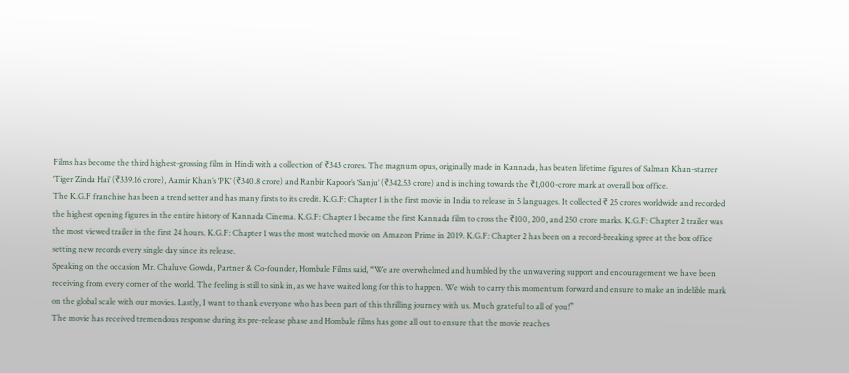Films has become the third highest-grossing film in Hindi with a collection of ₹343 crores. The magnum opus, originally made in Kannada, has beaten lifetime figures of Salman Khan-starrer ‘Tiger Zinda Hai’ (₹339.16 crore), Aamir Khan’s ‘PK’ (₹340.8 crore) and Ranbir Kapoor’s ‘Sanju’ (₹342.53 crore) and is inching towards the ₹1,000-crore mark at overall box office.
The K.G.F franchise has been a trend setter and has many firsts to its credit. K.G.F: Chapter 1 is the first movie in India to release in 5 languages. It collected ₹ 25 crores worldwide and recorded the highest opening figures in the entire history of Kannada Cinema. K.G.F: Chapter 1 became the first Kannada film to cross the ₹100, 200, and 250 crore marks. K.G.F: Chapter 2 trailer was the most viewed trailer in the first 24 hours. K.G.F: Chapter 1 was the most watched movie on Amazon Prime in 2019. K.G.F: Chapter 2 has been on a record-breaking spree at the box office setting new records every single day since its release.
Speaking on the occasion Mr. Chaluve Gowda, Partner & Co-founder, Hombale Films said, “We are overwhelmed and humbled by the unwavering support and encouragement we have been receiving from every corner of the world. The feeling is still to sink in, as we have waited long for this to happen. We wish to carry this momentum forward and ensure to make an indelible mark on the global scale with our movies. Lastly, I want to thank everyone who has been part of this thrilling journey with us. Much grateful to all of you!”
The movie has received tremendous response during its pre-release phase and Hombale films has gone all out to ensure that the movie reaches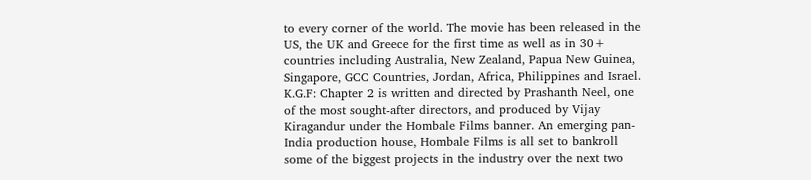to every corner of the world. The movie has been released in the US, the UK and Greece for the first time as well as in 30+ countries including Australia, New Zealand, Papua New Guinea, Singapore, GCC Countries, Jordan, Africa, Philippines and Israel.
K.G.F: Chapter 2 is written and directed by Prashanth Neel, one of the most sought-after directors, and produced by Vijay Kiragandur under the Hombale Films banner. An emerging pan-India production house, Hombale Films is all set to bankroll some of the biggest projects in the industry over the next two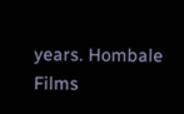years. Hombale Films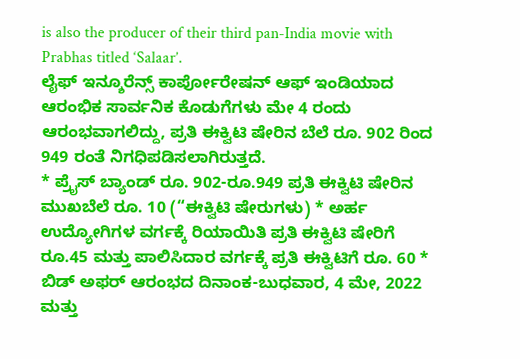is also the producer of their third pan-India movie with Prabhas titled ‘Salaar’.
ಲೈಫ್ ಇನ್ಶೂರೆನ್ಸ್ ಕಾರ್ಪೋರೇಷನ್ ಆಫ್ ಇಂಡಿಯಾದ ಆರಂಭಿಕ ಸಾರ್ವನಿಕ ಕೊಡುಗೆಗಳು ಮೇ 4 ರಂದು ಆರಂಭವಾಗಲಿದ್ದು, ಪ್ರತಿ ಈಕ್ವಿಟಿ ಷೇರಿನ ಬೆಲೆ ರೂ. 902 ರಿಂದ 949 ರಂತೆ ನಿಗಧಿಪಡಿಸಲಾಗಿರುತ್ತದೆ.
* ಪ್ರೈಸ್ ಬ್ಯಾಂಡ್ ರೂ. 902-ರೂ.949 ಪ್ರತಿ ಈಕ್ವಿಟಿ ಷೇರಿನ ಮುಖಬೆಲೆ ರೂ. 10 (“ಈಕ್ವಿಟಿ ಷೇರುಗಳು) * ಅರ್ಹ ಉದ್ಯೋಗಿಗಳ ವರ್ಗಕ್ಕೆ ರಿಯಾಯಿತಿ ಪ್ರತಿ ಈಕ್ವಿಟಿ ಷೇರಿಗೆ ರೂ.45 ಮತ್ತು ಪಾಲಿಸಿದಾರ ವರ್ಗಕ್ಕೆ ಪ್ರತಿ ಈಕ್ವಿಟಿಗೆ ರೂ. 60 * ಬಿಡ್ ಅಫರ್ ಆರಂಭದ ದಿನಾಂಕ-ಬುಧವಾರ, 4 ಮೇ, 2022 ಮತ್ತು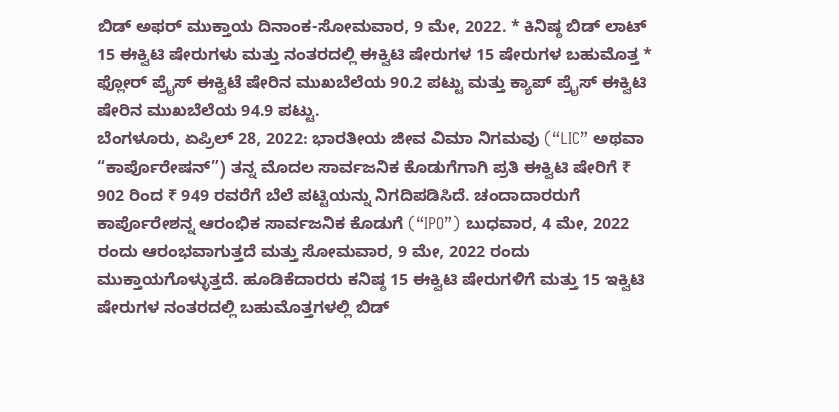ಬಿಡ್ ಅಫರ್ ಮುಕ್ತಾಯ ದಿನಾಂಕ-ಸೋಮವಾರ, 9 ಮೇ, 2022. * ಕಿನಿಷ್ಠ ಬಿಡ್ ಲಾಟ್ 15 ಈಕ್ವಿಟಿ ಷೇರುಗಳು ಮತ್ತು ನಂತರದಲ್ಲಿ ಈಕ್ವಿಟಿ ಷೇರುಗಳ 15 ಷೇರುಗಳ ಬಹುಮೊತ್ತ * ಫ್ಲೋರ್ ಪ್ರೈಸ್ ಈಕ್ವಿಟೆ ಷೇರಿನ ಮುಖಬೆಲೆಯ 90.2 ಪಟ್ಟು ಮತ್ತು ಕ್ಯಾಪ್ ಪ್ರೈಸ್ ಈಕ್ವಿಟಿ ಷೇರಿನ ಮುಖಬೆಲೆಯ 94.9 ಪಟ್ಟು.
ಬೆಂಗಳೂರು, ಏಪ್ರಿಲ್ 28, 2022: ಭಾರತೀಯ ಜೀವ ವಿಮಾ ನಿಗಮವು (“LIC” ಅಥವಾ “ಕಾರ್ಪೊರೇಷನ್”) ತನ್ನ ಮೊದಲ ಸಾರ್ವಜನಿಕ ಕೊಡುಗೆಗಾಗಿ ಪ್ರತಿ ಈಕ್ವಿಟಿ ಷೇರಿಗೆ ₹ 902 ರಿಂದ ₹ 949 ರವರೆಗೆ ಬೆಲೆ ಪಟ್ಟಿಯನ್ನು ನಿಗದಿಪಡಿಸಿದೆ. ಚಂದಾದಾರರುಗೆ ಕಾರ್ಪೊರೇಶನ್ನ ಆರಂಭಿಕ ಸಾರ್ವಜನಿಕ ಕೊಡುಗೆ (“IPO”) ಬುಧವಾರ, 4 ಮೇ, 2022 ರಂದು ಆರಂಭವಾಗುತ್ತದೆ ಮತ್ತು ಸೋಮವಾರ, 9 ಮೇ, 2022 ರಂದು ಮುಕ್ತಾಯಗೊಳ್ಳುತ್ತದೆ. ಹೂಡಿಕೆದಾರರು ಕನಿಷ್ಠ 15 ಈಕ್ವಿಟಿ ಷೇರುಗಳಿಗೆ ಮತ್ತು 15 ಇಕ್ವಿಟಿ ಷೇರುಗಳ ನಂತರದಲ್ಲಿ ಬಹುಮೊತ್ತಗಳಲ್ಲಿ ಬಿಡ್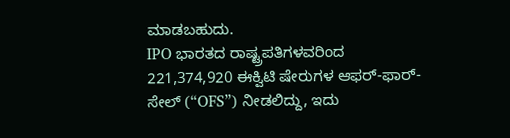ಮಾಡಬಹುದು.
IPO ಭಾರತದ ರಾಷ್ಟ್ರಪತಿಗಳವರಿಂದ 221,374,920 ಈಕ್ವಿಟಿ ಷೇರುಗಳ ಆಫರ್-ಫಾರ್-ಸೇಲ್ (“OFS”) ನೀಡಲಿದ್ದು, ಇದು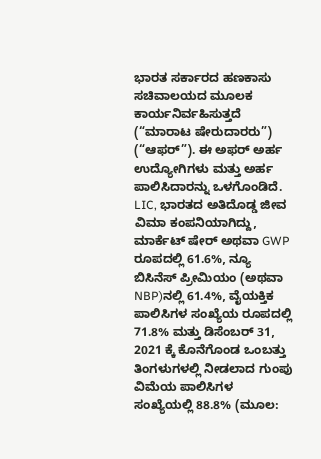ಭಾರತ ಸರ್ಕಾರದ ಹಣಕಾಸು ಸಚಿವಾಲಯದ ಮೂಲಕ ಕಾರ್ಯನಿರ್ವಹಿಸುತ್ತದೆ (“ಮಾರಾಟ ಷೇರುದಾರರು”) (“ಆಫರ್”). ಈ ಅಫರ್ ಅರ್ಹ ಉದ್ಯೋಗಿಗಳು ಮತ್ತು ಅರ್ಹ ಪಾಲಿಸಿದಾರನ್ನು ಒಳಗೊಂಡಿದೆ.
LIC, ಭಾರತದ ಅತಿದೊಡ್ಡ ಜೀವ ವಿಮಾ ಕಂಪನಿಯಾಗಿದ್ದು, ಮಾರ್ಕೆಟ್ ಷೇರ್ ಅಥವಾ GWP ರೂಪದಲ್ಲಿ 61.6%, ನ್ಯೂ ಬಿಸಿನೆಸ್ ಪ್ರೀಮಿಯಂ (ಅಥವಾ NBP)ನಲ್ಲಿ 61.4%, ವೈಯಕ್ತಿಕ ಪಾಲಿಸಿಗಳ ಸಂಖ್ಯೆಯ ರೂಪದಲ್ಲಿ 71.8% ಮತ್ತು ಡಿಸೆಂಬರ್ 31, 2021 ಕ್ಕೆ ಕೊನೆಗೊಂಡ ಒಂಬತ್ತು ತಿಂಗಳುಗಳಲ್ಲಿ ನೀಡಲಾದ ಗುಂಪು ವಿಮೆಯ ಪಾಲಿಸಿಗಳ ಸಂಖ್ಯೆಯಲ್ಲಿ 88.8% (ಮೂಲ: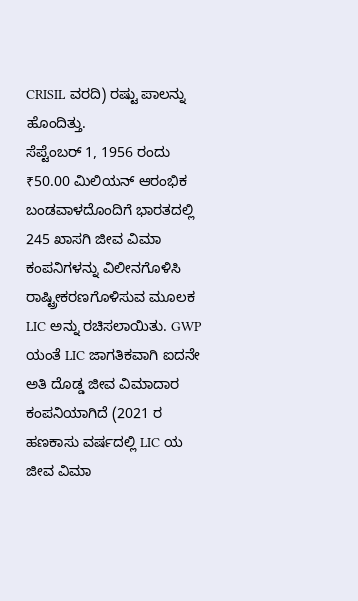CRISIL ವರದಿ) ರಷ್ಟು ಪಾಲನ್ನು ಹೊಂದಿತ್ತು.
ಸೆಪ್ಟೆಂಬರ್ 1, 1956 ರಂದು ₹50.00 ಮಿಲಿಯನ್ ಆರಂಭಿಕ ಬಂಡವಾಳದೊಂದಿಗೆ ಭಾರತದಲ್ಲಿ 245 ಖಾಸಗಿ ಜೀವ ವಿಮಾ ಕಂಪನಿಗಳನ್ನು ವಿಲೀನಗೊಳಿಸಿ ರಾಷ್ಟ್ರೀಕರಣಗೊಳಿಸುವ ಮೂಲಕ LIC ಅನ್ನು ರಚಿಸಲಾಯಿತು. GWP ಯಂತೆ LIC ಜಾಗತಿಕವಾಗಿ ಐದನೇ ಅತಿ ದೊಡ್ಡ ಜೀವ ವಿಮಾದಾರ ಕಂಪನಿಯಾಗಿದೆ (2021 ರ ಹಣಕಾಸು ವರ್ಷದಲ್ಲಿ LIC ಯ ಜೀವ ವಿಮಾ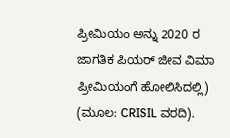ಪ್ರೀಮಿಯಂ ಅನ್ನು 2020 ರ ಜಾಗತಿಕ ಪಿಯರ್ ಜೀವ ವಿಮಾ ಪ್ರೀಮಿಯಂಗೆ ಹೋಲಿಸಿದಲ್ಲಿ) (ಮೂಲ: CRISIL ವರದಿ).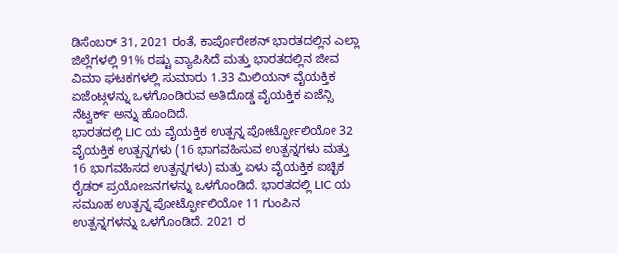ಡಿಸೆಂಬರ್ 31, 2021 ರಂತೆ, ಕಾರ್ಪೊರೇಶನ್ ಭಾರತದಲ್ಲಿನ ಎಲ್ಲಾ ಜಿಲ್ಲೆಗಳಲ್ಲಿ 91% ರಷ್ಟು ವ್ಯಾಪಿಸಿದೆ ಮತ್ತು ಭಾರತದಲ್ಲಿನ ಜೀವ ವಿಮಾ ಘಟಕಗಳಲ್ಲಿ ಸುಮಾರು 1.33 ಮಿಲಿಯನ್ ವೈಯಕ್ತಿಕ ಏಜೆಂಟ್ಗಳನ್ನು ಒಳಗೊಂಡಿರುವ ಅತಿದೊಡ್ಡ ವೈಯಕ್ತಿಕ ಏಜೆನ್ಸಿ ನೆಟ್ವರ್ಕ್ ಅನ್ನು ಹೊಂದಿದೆ.
ಭಾರತದಲ್ಲಿ LIC ಯ ವೈಯಕ್ತಿಕ ಉತ್ಪನ್ನ ಪೋರ್ಟ್ಫೋಲಿಯೋ 32 ವೈಯಕ್ತಿಕ ಉತ್ಪನ್ನಗಳು (16 ಭಾಗವಹಿಸುವ ಉತ್ಪನ್ನಗಳು ಮತ್ತು 16 ಭಾಗವಹಿಸದ ಉತ್ಪನ್ನಗಳು) ಮತ್ತು ಏಳು ವೈಯಕ್ತಿಕ ಐಚ್ಛಿಕ ರೈಡರ್ ಪ್ರಯೋಜನಗಳನ್ನು ಒಳಗೊಂಡಿದೆ. ಭಾರತದಲ್ಲಿ LIC ಯ ಸಮೂಹ ಉತ್ಪನ್ನ ಪೋರ್ಟ್ಫೋಲಿಯೋ 11 ಗುಂಪಿನ ಉತ್ಪನ್ನಗಳನ್ನು ಒಳಗೊಂಡಿದೆ. 2021 ರ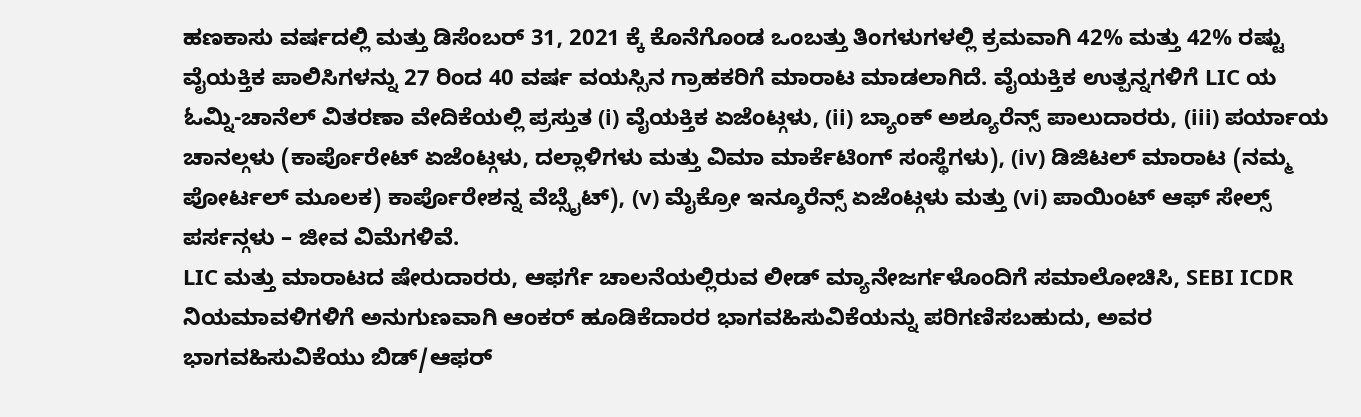ಹಣಕಾಸು ವರ್ಷದಲ್ಲಿ ಮತ್ತು ಡಿಸೆಂಬರ್ 31, 2021 ಕ್ಕೆ ಕೊನೆಗೊಂಡ ಒಂಬತ್ತು ತಿಂಗಳುಗಳಲ್ಲಿ ಕ್ರಮವಾಗಿ 42% ಮತ್ತು 42% ರಷ್ಟು ವೈಯಕ್ತಿಕ ಪಾಲಿಸಿಗಳನ್ನು 27 ರಿಂದ 40 ವರ್ಷ ವಯಸ್ಸಿನ ಗ್ರಾಹಕರಿಗೆ ಮಾರಾಟ ಮಾಡಲಾಗಿದೆ. ವೈಯಕ್ತಿಕ ಉತ್ಪನ್ನಗಳಿಗೆ LIC ಯ ಓಮ್ನಿ-ಚಾನೆಲ್ ವಿತರಣಾ ವೇದಿಕೆಯಲ್ಲಿ ಪ್ರಸ್ತುತ (i) ವೈಯಕ್ತಿಕ ಏಜೆಂಟ್ಗಳು, (ii) ಬ್ಯಾಂಕ್ ಅಶ್ಯೂರೆನ್ಸ್ ಪಾಲುದಾರರು, (iii) ಪರ್ಯಾಯ ಚಾನಲ್ಗಳು (ಕಾರ್ಪೊರೇಟ್ ಏಜೆಂಟ್ಗಳು, ದಲ್ಲಾಳಿಗಳು ಮತ್ತು ವಿಮಾ ಮಾರ್ಕೆಟಿಂಗ್ ಸಂಸ್ಥೆಗಳು), (iv) ಡಿಜಿಟಲ್ ಮಾರಾಟ (ನಮ್ಮ ಪೋರ್ಟಲ್ ಮೂಲಕ) ಕಾರ್ಪೊರೇಶನ್ನ ವೆಬ್ಸೈಟ್), (v) ಮೈಕ್ರೋ ಇನ್ಶೂರೆನ್ಸ್ ಏಜೆಂಟ್ಗಳು ಮತ್ತು (vi) ಪಾಯಿಂಟ್ ಆಫ್ ಸೇಲ್ಸ್ ಪರ್ಸನ್ಗಳು – ಜೀವ ವಿಮೆಗಳಿವೆ.
LIC ಮತ್ತು ಮಾರಾಟದ ಷೇರುದಾರರು, ಆಫರ್ಗೆ ಚಾಲನೆಯಲ್ಲಿರುವ ಲೀಡ್ ಮ್ಯಾನೇಜರ್ಗಳೊಂದಿಗೆ ಸಮಾಲೋಚಿಸಿ, SEBI ICDR ನಿಯಮಾವಳಿಗಳಿಗೆ ಅನುಗುಣವಾಗಿ ಆಂಕರ್ ಹೂಡಿಕೆದಾರರ ಭಾಗವಹಿಸುವಿಕೆಯನ್ನು ಪರಿಗಣಿಸಬಹುದು, ಅವರ ಭಾಗವಹಿಸುವಿಕೆಯು ಬಿಡ್/ಆಫರ್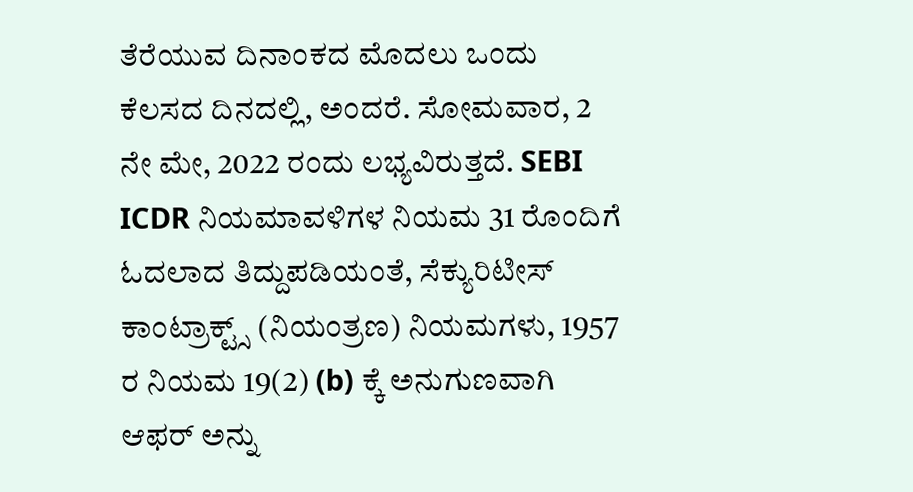ತೆರೆಯುವ ದಿನಾಂಕದ ಮೊದಲು ಒಂದು ಕೆಲಸದ ದಿನದಲ್ಲಿ, ಅಂದರೆ. ಸೋಮವಾರ, 2 ನೇ ಮೇ, 2022 ರಂದು ಲಭ್ಯವಿರುತ್ತದೆ. SEBI ICDR ನಿಯಮಾವಳಿಗಳ ನಿಯಮ 31 ರೊಂದಿಗೆ ಓದಲಾದ ತಿದ್ದುಪಡಿಯಂತೆ, ಸೆಕ್ಯುರಿಟೀಸ್ ಕಾಂಟ್ರಾಕ್ಟ್ಸ್ (ನಿಯಂತ್ರಣ) ನಿಯಮಗಳು, 1957 ರ ನಿಯಮ 19(2) (b) ಕ್ಕೆ ಅನುಗುಣವಾಗಿ ಆಫರ್ ಅನ್ನು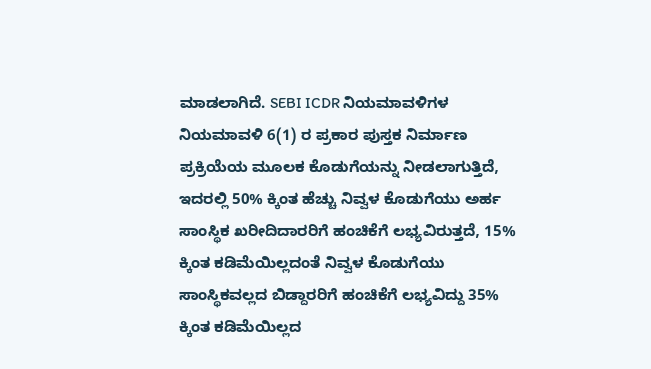ಮಾಡಲಾಗಿದೆ. SEBI ICDR ನಿಯಮಾವಳಿಗಳ ನಿಯಮಾವಳಿ 6(1) ರ ಪ್ರಕಾರ ಪುಸ್ತಕ ನಿರ್ಮಾಣ ಪ್ರಕ್ರಿಯೆಯ ಮೂಲಕ ಕೊಡುಗೆಯನ್ನು ನೀಡಲಾಗುತ್ತಿದೆ, ಇದರಲ್ಲಿ 50% ಕ್ಕಿಂತ ಹೆಚ್ಚು ನಿವ್ವಳ ಕೊಡುಗೆಯು ಅರ್ಹ ಸಾಂಸ್ಥಿಕ ಖರೀದಿದಾರರಿಗೆ ಹಂಚಿಕೆಗೆ ಲಭ್ಯವಿರುತ್ತದೆ, 15% ಕ್ಕಿಂತ ಕಡಿಮೆಯಿಲ್ಲದಂತೆ ನಿವ್ವಳ ಕೊಡುಗೆಯು ಸಾಂಸ್ಥಿಕವಲ್ಲದ ಬಿಡ್ದಾರರಿಗೆ ಹಂಚಿಕೆಗೆ ಲಭ್ಯವಿದ್ದು 35% ಕ್ಕಿಂತ ಕಡಿಮೆಯಿಲ್ಲದ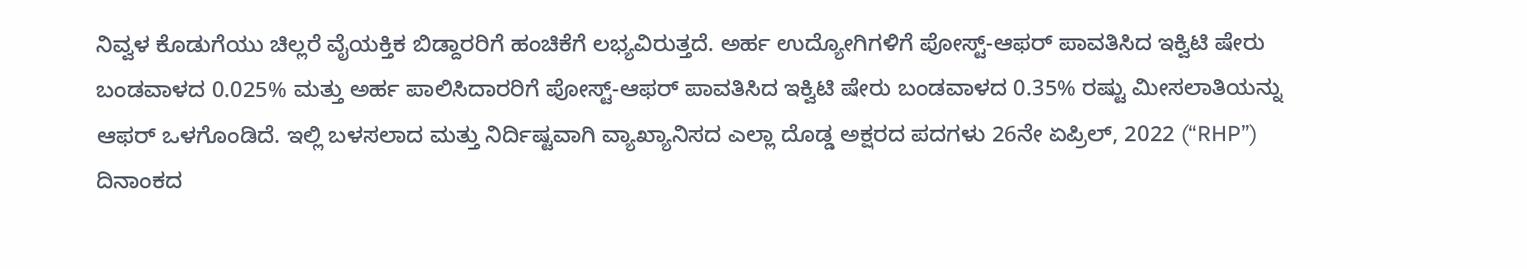ನಿವ್ವಳ ಕೊಡುಗೆಯು ಚಿಲ್ಲರೆ ವೈಯಕ್ತಿಕ ಬಿಡ್ದಾರರಿಗೆ ಹಂಚಿಕೆಗೆ ಲಭ್ಯವಿರುತ್ತದೆ. ಅರ್ಹ ಉದ್ಯೋಗಿಗಳಿಗೆ ಪೋಸ್ಟ್-ಆಫರ್ ಪಾವತಿಸಿದ ಇಕ್ವಿಟಿ ಷೇರು ಬಂಡವಾಳದ 0.025% ಮತ್ತು ಅರ್ಹ ಪಾಲಿಸಿದಾರರಿಗೆ ಪೋಸ್ಟ್-ಆಫರ್ ಪಾವತಿಸಿದ ಇಕ್ವಿಟಿ ಷೇರು ಬಂಡವಾಳದ 0.35% ರಷ್ಟು ಮೀಸಲಾತಿಯನ್ನು ಆಫರ್ ಒಳಗೊಂಡಿದೆ. ಇಲ್ಲಿ ಬಳಸಲಾದ ಮತ್ತು ನಿರ್ದಿಷ್ಟವಾಗಿ ವ್ಯಾಖ್ಯಾನಿಸದ ಎಲ್ಲಾ ದೊಡ್ಡ ಅಕ್ಷರದ ಪದಗಳು 26ನೇ ಏಪ್ರಿಲ್, 2022 (“RHP”) ದಿನಾಂಕದ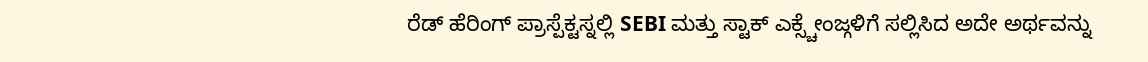ರೆಡ್ ಹೆರಿಂಗ್ ಪ್ರಾಸ್ಪೆಕ್ಟಸ್ನಲ್ಲಿ SEBI ಮತ್ತು ಸ್ಟಾಕ್ ಎಕ್ಸ್ಚೇಂಜ್ಗಳಿಗೆ ಸಲ್ಲಿಸಿದ ಅದೇ ಅರ್ಥವನ್ನು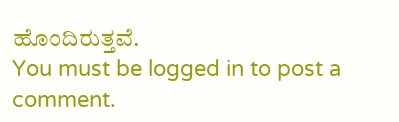ಹೊಂದಿರುತ್ತವೆ.
You must be logged in to post a comment.